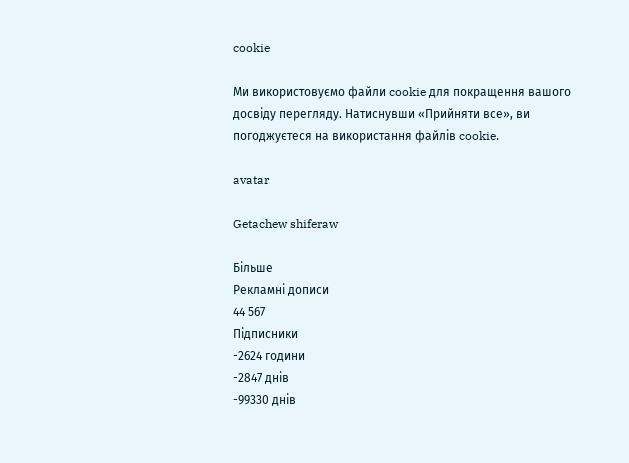cookie

Ми використовуємо файли cookie для покращення вашого досвіду перегляду. Натиснувши «Прийняти все», ви погоджуєтеся на використання файлів cookie.

avatar

Getachew shiferaw

Більше
Рекламні дописи
44 567
Підписники
-2624 години
-2847 днів
-99330 днів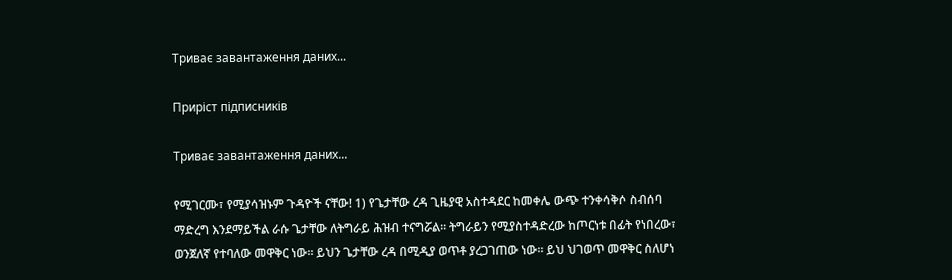Триває завантаження даних...

Приріст підписників

Триває завантаження даних...

የሚገርሙ፣ የሚያሳዝኑም ጉዳዮች ናቸው! 1) የጌታቸው ረዳ ጊዜያዊ አስተዳደር ከመቀሌ ውጭ ተንቀሳቅሶ ስብሰባ ማድረግ እንደማይችል ራሱ ጌታቸው ለትግራይ ሕዝብ ተናግሯል። ትግራይን የሚያስተዳድረው ከጦርነቱ በፊት የነበረው፣ ወንጀለኛ የተባለው መዋቅር ነው። ይህን ጌታቸው ረዳ በሚዲያ ወጥቶ ያረጋገጠው ነው። ይህ ህገወጥ መዋቅር ስለሆነ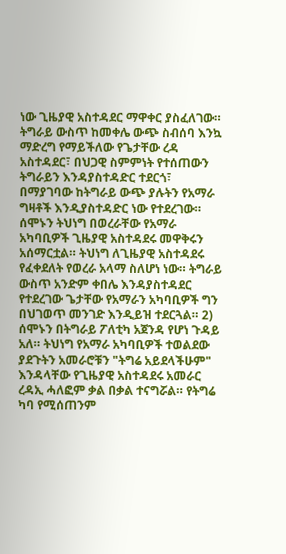ነው ጊዜያዊ አስተዳደር ማዋቀር ያስፈለገው። ትግራይ ውስጥ ከመቀሌ ውጭ ስብሰባ እንኳ ማድረግ የማይችለው የጌታቸው ረዳ አስተዳደር፣ በህጋዊ ስምምነት የተሰጠውን ትግራይን እንዳያስተዳድር ተደርጎ፣ በማያገባው ከትግራይ ውጭ ያሉትን የአማራ ግዛቶች እንዲያስተዳድር ነው የተደረገው። ሰሞኑን ትህነግ በወረራቸው የአማራ አካባቢዎች ጊዜያዊ አስተዳደሩ መዋቅሩን አሰማርቷል። ትህነግ ለጊዜያዊ አስተዳደሩ የፈቀደለት የወረራ አላማ ስለሆነ ነው። ትግራይ ውስጥ አንድም ቀበሌ እንዳያስተዳደር የተደረገው ጌታቸው የአማራን አካባቢዎች ግን በህገወጥ መንገድ እንዲይዝ ተደርጓል። 2) ሰሞኑን በትግራይ ፖለቲካ አጀንዳ የሆነ ጉዳይ አለ። ትህነግ የአማራ አካባቢዎች ተወልደው ያደጉትን አመራሮቹን "ትግሬ አይደላችሁም" እንዳላቸው የጊዜያዊ አስተዳደሩ አመራር ረዳኢ ሓለፎም ቃል በቃል ተናግሯል። የትግሬ ካባ የሚሰጠንም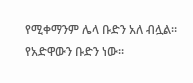የሚቀማንም ሌላ ቡድን አለ ብሏል። የአድዋውን ቡድን ነው።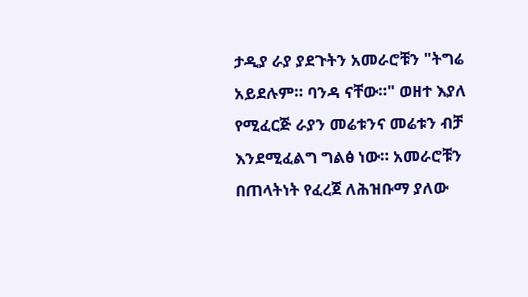ታዲያ ራያ ያደጉትን አመራሮቹን "ትግሬ አይደሉም። ባንዳ ናቸው።" ወዘተ እያለ የሚፈርጅ ራያን መሬቱንና መሬቱን ብቻ እንደሚፈልግ ግልፅ ነው። አመራሮቹን በጠላትነት የፈረጀ ለሕዝቡማ ያለው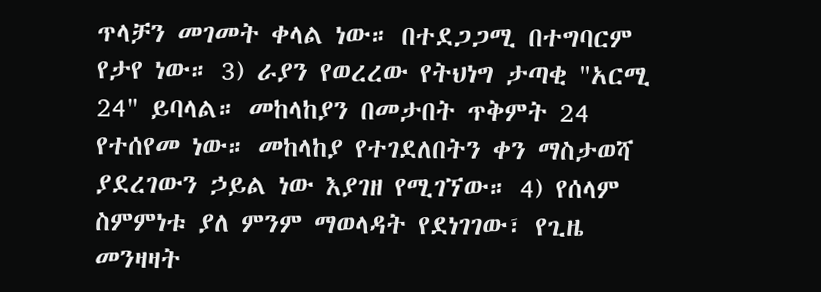ጥላቻን መገመት ቀላል ነው። በተደጋጋሚ በተግባርም የታየ ነው። 3) ራያን የወረረው የትህነግ ታጣቂ "አርሚ 24" ይባላል። መከላከያን በመታበት ጥቅምት 24 የተሰየመ ነው። መከላከያ የተገደለበትን ቀን ማስታወሻ ያደረገውን ኃይል ነው እያገዘ የሚገኘው። 4) የሰላም ስምምነቱ ያለ ምንም ማወላዳት የደነገገው፣ የጊዜ መንዛዛት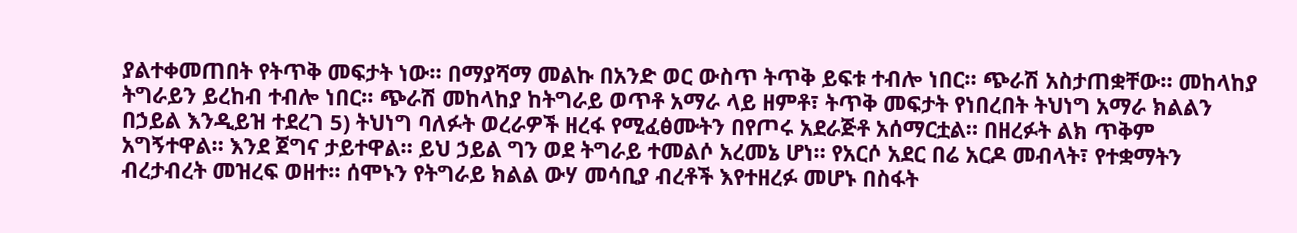ያልተቀመጠበት የትጥቅ መፍታት ነው። በማያሻማ መልኩ በአንድ ወር ውስጥ ትጥቅ ይፍቱ ተብሎ ነበር። ጭራሽ አስታጠቋቸው። መከላከያ ትግራይን ይረከብ ተብሎ ነበር። ጭራሽ መከላከያ ከትግራይ ወጥቶ አማራ ላይ ዘምቶ፣ ትጥቅ መፍታት የነበረበት ትህነግ አማራ ክልልን በኃይል እንዲይዝ ተደረገ 5) ትህነግ ባለፉት ወረራዎች ዘረፋ የሚፈፅሙትን በየጦሩ አደራጅቶ አሰማርቷል። በዘረፉት ልክ ጥቅም አግኝተዋል። እንደ ጀግና ታይተዋል። ይህ ኃይል ግን ወደ ትግራይ ተመልሶ አረመኔ ሆነ። የአርሶ አደር በሬ አርዶ መብላት፣ የተቋማትን ብረታብረት መዝረፍ ወዘተ። ሰሞኑን የትግራይ ክልል ውሃ መሳቢያ ብረቶች እየተዘረፉ መሆኑ በስፋት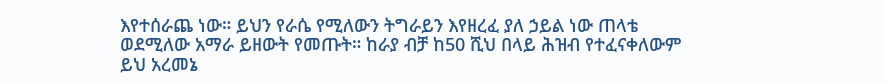እየተሰራጨ ነው። ይህን የራሴ የሚለውን ትግራይን እየዘረፈ ያለ ኃይል ነው ጠላቴ ወደሚለው አማራ ይዘውት የመጡት። ከራያ ብቻ ከ50 ሺህ በላይ ሕዝብ የተፈናቀለውም ይህ አረመኔ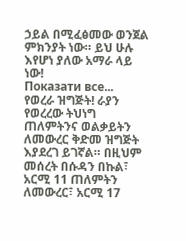ኃይል በሚፈፅመው ወንጀል ምክንያት ነው። ይህ ሁሉ እየሆነ ያለው አማራ ላይ ነው!
Показати все...
የወረራ ዝግጅት! ራያን የወረረው ትህነግ ጠለምትንና ወልቃይትን ለመውረር ቅድመ ዝግጅት እያደረገ ይገኛል። በዚህም መሰረት በሱዳን በኩል፣ አርሚ 11 ጠለምትን ለመውረር፣ አርሚ 17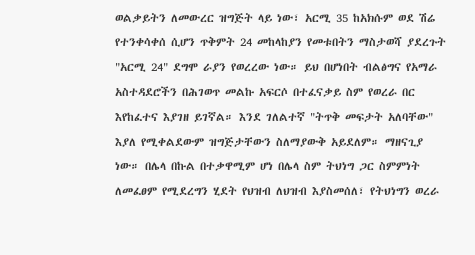ወልቃይትን ለመውረር ዝግጅት ላይ ነው፣ አርሚ 35 ከአክሱም ወደ ሽሬ የተንቀሳቀሰ ሲሆን ጥቅምት 24 መከላከያን የመቱበትን ማስታወሻ ያደረጉት "አርሚ 24" ደግሞ ራያን የወረረው ነው። ይህ በሆነበት ብልፅግና የአማራ አስተዳደሮችን በሕገወጥ መልኩ አፍርሶ በተፈናቃይ ስም የወረራ በር እየከፈተና እያገዘ ይገኛል። እንደ ገለልተኛ "ትጥቅ መፍታት አለባቸው" እያለ የሚቀልደውም ዝግጅታቸውን ስለማያውቅ አይደለም። ማዘናጊያ ነው። በሌላ በኩል በተቃዋሚም ሆነ በሌላ ስም ትህነግ ጋር ስምምነት ለመፈፀም የሚደረግን ሂደት የህዝብ ለህዝብ እያስመሰለ፣ የትህነግን ወረራ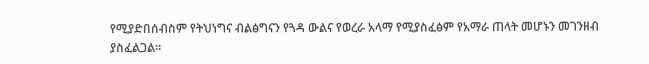የሚያድበሰብስም የትህነግና ብልፅግናን የጓዳ ውልና የወረራ አላማ የሚያስፈፅም የአማራ ጠላት መሆኑን መገንዘብ ያስፈልጋል።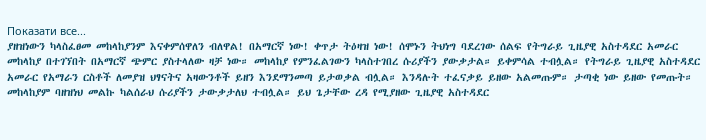Показати все...
ያዘዝነውን ካላስፈፀመ መከላከያንም እናቀምሰዋለን ብለዋል! በአማርኛ ነው! ቀጥታ ትዕዛዝ ነው! ሰሞኑን ትህነግ ባደረገው ሰልፍ የትግራይ ጊዜያዊ አስተዳደር አመራር መከላከያ በተገኘበት በአማርኛ ጭምር ያስተላለው ዛቻ ነው። መከላከያ የምንፈልገውን ካላስተገበረ ሱሪያችን ያውቃታል። ይቀምሳል ተብሏል። የትግራይ ጊዜያዊ አስተዳደር አመራር የአማራን ርስቶች ለመያዝ ህፃናትና አዛውንቶች ይዘን እንደማንመጣ ይታወቃል ብሏል። እንዳሉት ተፈናቃይ ይዘው አልመጡም። ታጣቂ ነው ይዘው የመጡት። መከላከያም ባዘዝነህ መልኩ ካልሰራህ ሱሪያችን ታውቃታለህ ተብሏል። ይህ ጌታቸው ረዳ የሚያዘው ጊዜያዊ አስተዳደር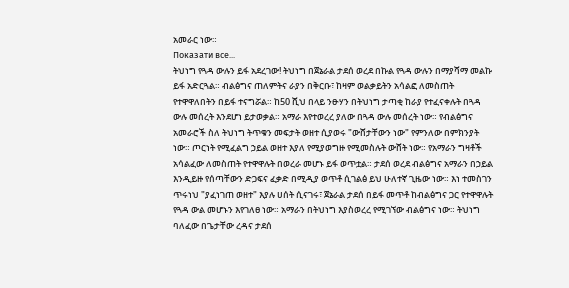አመራር ነው።
Показати все...
ትህነግ የጓዳ ውሉን ይፋ አደረገው! ትህነግ በጀኔራል ታደሰ ወረደ በኩል የጓዳ ውሉን በማያሻማ መልኩ ይፋ አድርጓል። ብልፅግና ጠለምትና ራያን በቅርቡ፣ ከዛም ወልቃይትን አሳልፎ ለመስጠት የተዋዋለበትን በይፋ ተናግሯል። ከ50 ሺህ በላይ ንፁሃን በትህነግ ታጣቂ ከራያ የተፈናቀሉት በጓዳ ውሉ መሰረት እንደሆነ ይታወቃል። አማራ እየተወረረ ያለው በጓዳ ውሉ መሰረት ነው። የብልፅግና አመራሮች ስለ ትህነግ ትጥቁን መፍታት ወዘተ ሲያወሩ "ውሸታቸውን ነው" የምንለው በምክንያት ነው። ጦርነት የሚፈልግ ኃይል ወዘተ እያለ የሚያወግዙ የሚመስሉት ውሸት ነው። የአማራን ግዛቶች አሳልፈው ለመስጠት የተዋዋሉት በወረራ መሆኑ ይፋ ወጥቷል። ታደሰ ወረደ ብልፅግና አማራን በኃይል እንዲይዙ የሰጣቸውን ድጋፍና ፈቃድ በሚዲያ ወጥቶ ሲገልፅ ይህ ሁለተኛ ጊዜው ነው። እነ ተመስገን ጥሩነህ "ያፈነገጠ ወዘተ" እያሉ ሀሰት ሲናገሩ፣ ጀኔራል ታደሰ በይፋ መጥቶ ከብልፅግና ጋር የተዋዋሉት የጓዳ ውል መሆኑን እየገለፀ ነው። አማራን በትህነግ እያስወረረ የሚገኘው ብልፅግና ነው። ትህነግ ባለፈው በጌታቸው ረዳና ታደሰ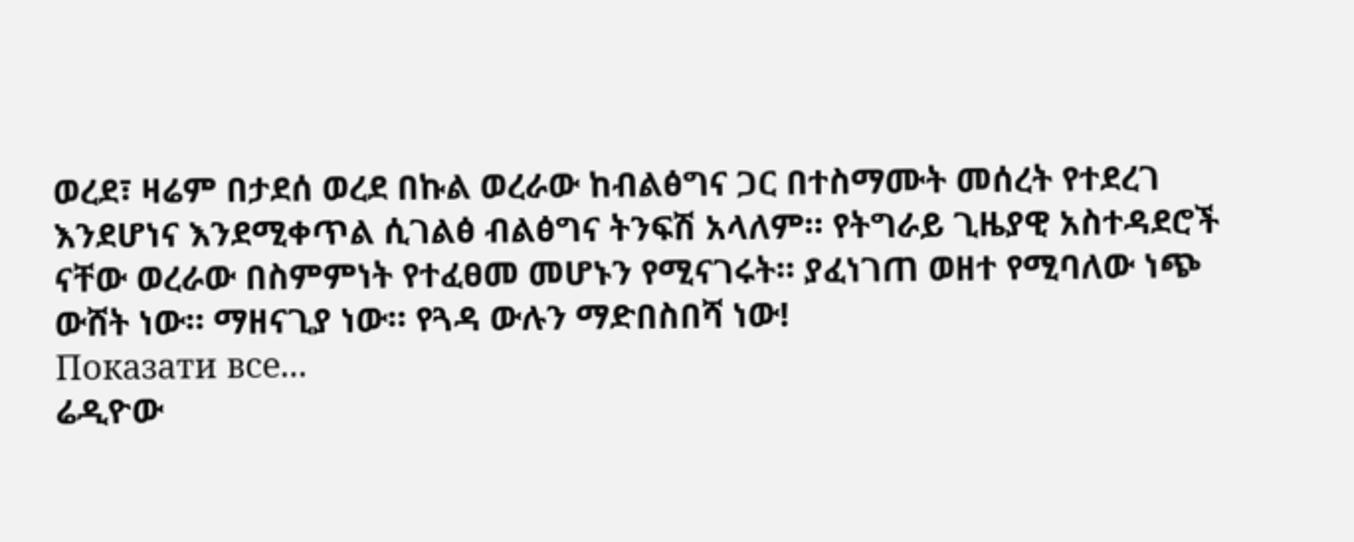ወረደ፣ ዛሬም በታደሰ ወረደ በኩል ወረራው ከብልፅግና ጋር በተስማሙት መሰረት የተደረገ እንደሆነና እንደሚቀጥል ሲገልፅ ብልፅግና ትንፍሽ አላለም። የትግራይ ጊዜያዊ አስተዳደሮች ናቸው ወረራው በስምምነት የተፈፀመ መሆኑን የሚናገሩት። ያፈነገጠ ወዘተ የሚባለው ነጭ ውሸት ነው። ማዘናጊያ ነው። የጓዳ ውሉን ማድበስበሻ ነው!
Показати все...
ሬዲዮው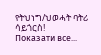የትህነግ/ህወሓት ባትሪ ሳይጎርስ!
Показати все...